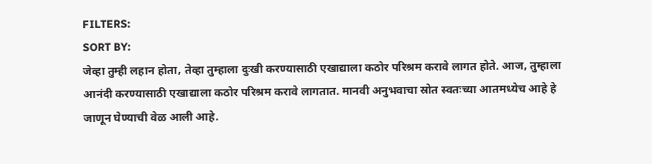FILTERS:
SORT BY:
जेव्हा तुम्ही लहान होता, तेव्हा तुम्हाला दुःखी करण्यासाठी एखाद्याला कठोर परिश्रम करावे लागत होते. आज, तुम्हाला आनंदी करण्यासाठी एखाद्याला कठोर परिश्रम करावे लागतात. मानवी अनुभवाचा स्रोत स्वतःच्या आतमध्येच आहे हे जाणून घेण्याची वेळ आली आहे.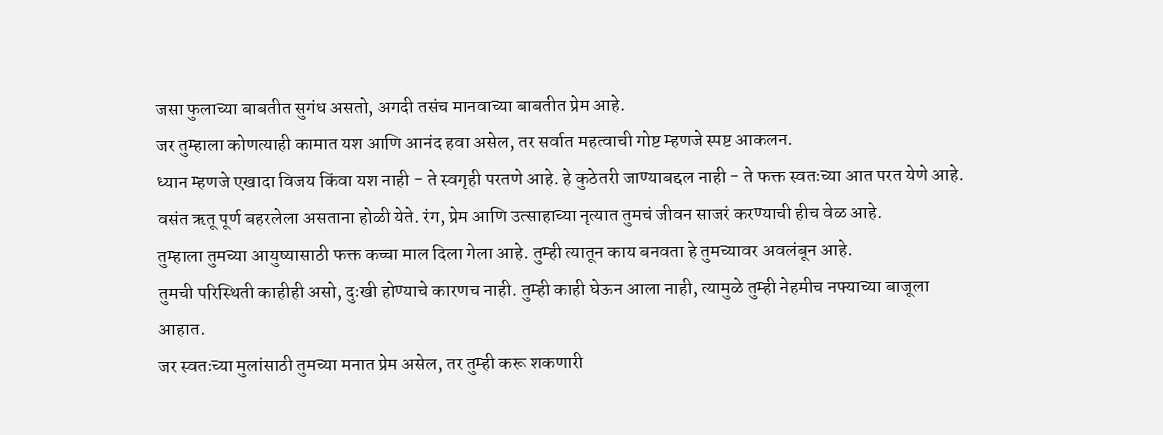जसा फुलाच्या बाबतीत सुगंध असतो, अगदी तसंच मानवाच्या बाबतीत प्रेम आहे.
जर तुम्हाला कोणत्याही कामात यश आणि आनंद हवा असेल, तर सर्वात महत्वाची गोष्ट म्हणजे स्पष्ट आकलन.
ध्यान म्हणजे एखादा विजय किंवा यश नाही - ते स्वगृही परतणे आहे. हे कुठेतरी जाण्याबद्दल नाही - ते फक्त स्वतःच्या आत परत येणे आहे.
वसंत ऋतू पूर्ण बहरलेला असताना होळी येते. रंग, प्रेम आणि उत्साहाच्या नृत्यात तुमचं जीवन साजरं करण्याची हीच वेळ आहे.
तुम्हाला तुमच्या आयुष्यासाठी फक्त कच्चा माल दिला गेला आहे. तुम्ही त्यातून काय बनवता हे तुमच्यावर अवलंबून आहे.
तुमची परिस्थिती काहीही असो, दुःखी होण्याचे कारणच नाही. तुम्ही काही घेऊन आला नाही, त्यामुळे तुम्ही नेहमीच नफ्याच्या बाजूला आहात.
जर स्वतःच्या मुलांसाठी तुमच्या मनात प्रेम असेल, तर तुम्ही करू शकणारी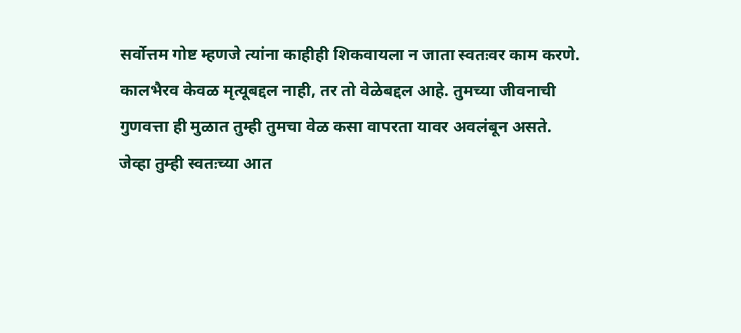सर्वोत्तम गोष्ट म्हणजे त्यांना काहीही शिकवायला न जाता स्वतःवर काम करणे.
कालभैरव केवळ मृत्यूबद्दल नाही, तर तो वेळेबद्दल आहे. तुमच्या जीवनाची गुणवत्ता ही मुळात तुम्ही तुमचा वेळ कसा वापरता यावर अवलंबून असते.
जेव्हा तुम्ही स्वतःच्या आत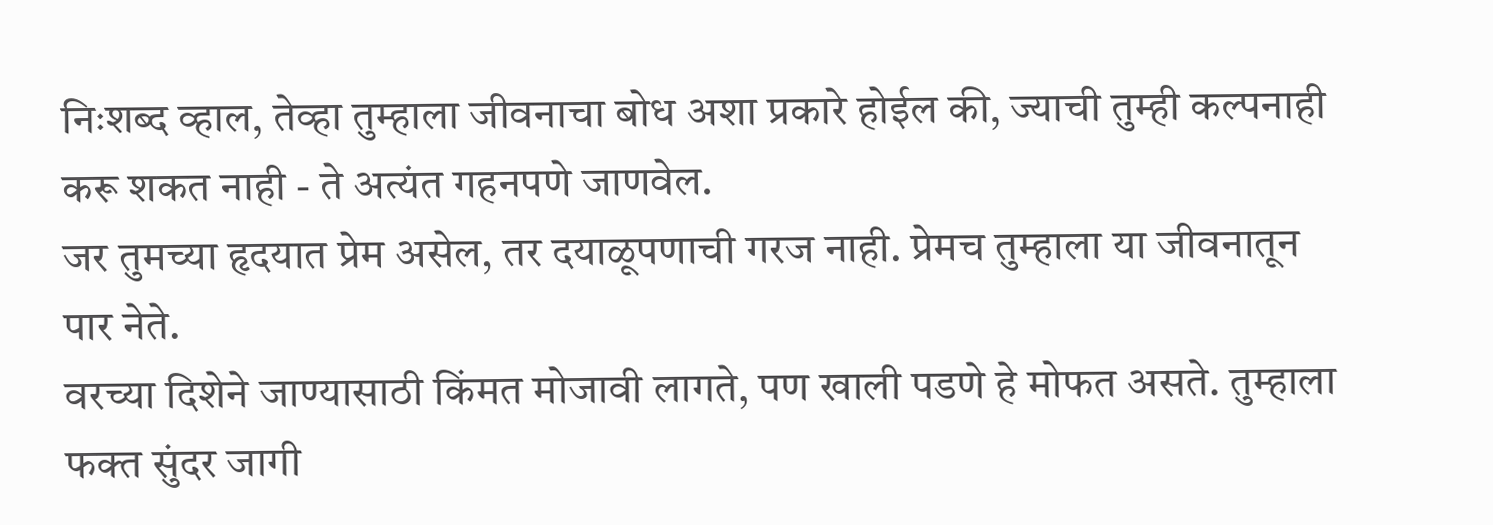निःशब्द व्हाल, तेव्हा तुम्हाला जीवनाचा बोध अशा प्रकारे होईल की, ज्याची तुम्ही कल्पनाही करू शकत नाही - ते अत्यंत गहनपणे जाणवेल.
जर तुमच्या हृदयात प्रेम असेल, तर दयाळूपणाची गरज नाही. प्रेमच तुम्हाला या जीवनातून पार नेते.
वरच्या दिशेने जाण्यासाठी किंमत मोजावी लागते, पण खाली पडणे हे मोफत असते. तुम्हाला फक्त सुंदर जागी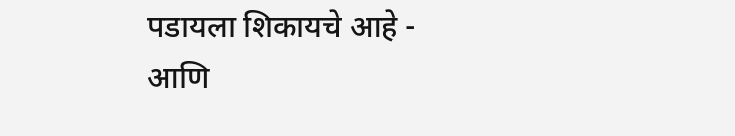पडायला शिकायचे आहे - आणि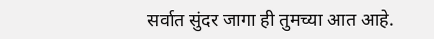सर्वात सुंदर जागा ही तुमच्या आत आहे.